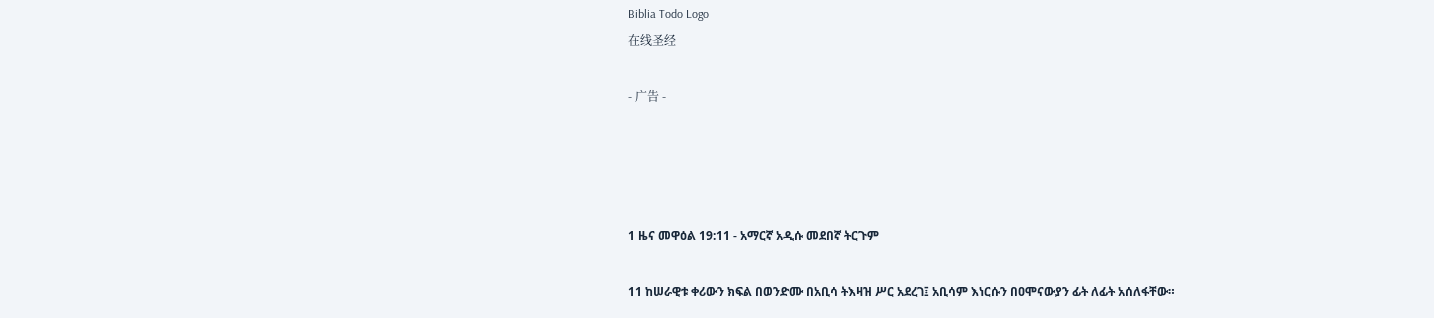Biblia Todo Logo
在线圣经

- 广告 -




1 ዜና መዋዕል 19:11 - አማርኛ አዲሱ መደበኛ ትርጉም

11 ከሠራዊቱ ቀሪውን ክፍል በወንድሙ በአቢሳ ትእዛዝ ሥር አደረገ፤ አቢሳም እነርሱን በዐሞናውያን ፊት ለፊት አሰለፋቸው።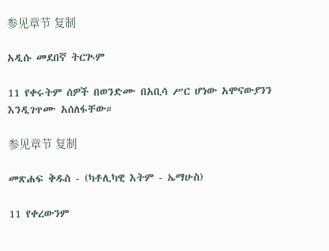参见章节 复制

አዲሱ መደበኛ ትርጒም

11 የቀሩትም ሰዎች በወንድሙ በአቢሳ ሥር ሆነው አሞናውያንን እንዲገጥሙ አሰለፋቸው።

参见章节 复制

መጽሐፍ ቅዱስ - (ካቶሊካዊ እትም - ኤማሁስ)

11 የቀረውንም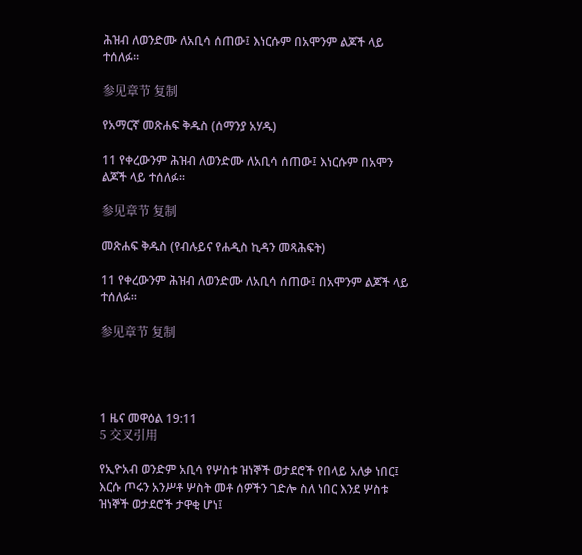ሕዝብ ለወንድሙ ለአቢሳ ሰጠው፤ እነርሱም በአሞንም ልጆች ላይ ተሰለፉ።

参见章节 复制

የአማርኛ መጽሐፍ ቅዱስ (ሰማንያ አሃዱ)

11 የቀረውንም ሕዝብ ለወንድሙ ለአቢሳ ሰጠው፤ እነርሱም በአሞን ልጆች ላይ ተሰለፉ።

参见章节 复制

መጽሐፍ ቅዱስ (የብሉይና የሐዲስ ኪዳን መጻሕፍት)

11 የቀረውንም ሕዝብ ለወንድሙ ለአቢሳ ሰጠው፤ በአሞንም ልጆች ላይ ተሰለፉ።

参见章节 复制




1 ዜና መዋዕል 19:11
5 交叉引用

የኢዮአብ ወንድም አቢሳ የሦስቱ ዝነኞች ወታደሮች የበላይ አለቃ ነበር፤ እርሱ ጦሩን አንሥቶ ሦስት መቶ ሰዎችን ገድሎ ስለ ነበር እንደ ሦስቱ ዝነኞች ወታደሮች ታዋቂ ሆነ፤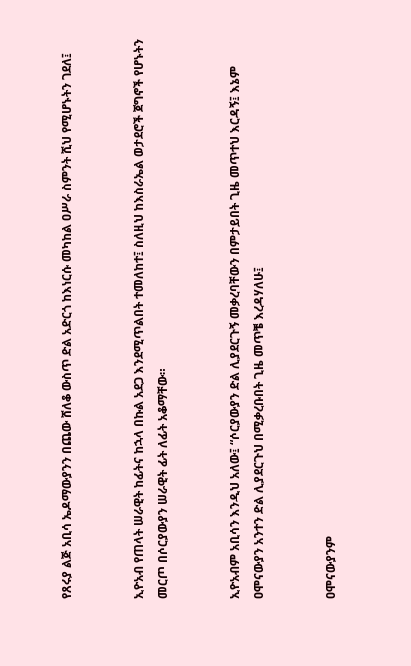የጸሩያ ልጅ አቢሳ ኤዶማውያንን በጨው ሸለቆ ውስጥ ድል አድርጎ ከእነርሱ መካከል ዐሥራ ስምንት ሺህ የሚሆኑትን ገደለ፤


ኢዮአብ የጠላት ሠራዊት ከፊትና ከኋላ በኩል አደጋ እንደሚጥልበት ተመለከተ፤ ስለዚህ ከእስራኤል ወታደሮች ጀግኖች የሆኑትን መርጦ በሶርያውያን ሠራዊት ፊት ለፊት አቆማቸው።


ኢዮአብም አቢሳን እንዲህ አለው፤ “ሶርያውያን ድል ሊያደርጉኝ መቃረባቸውን በምታይበት ጊዜ መጥተህ እርዳኝ፤ እኔም ዐሞናውያን አንተን ድል ሊያደርጉህ በሚቃረቡበት ጊዜ መጥቼ እረዳሃለሁ፤


ዐሞናውያንም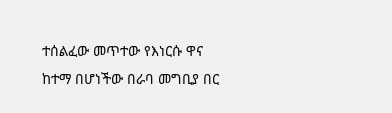ተሰልፈው መጥተው የእነርሱ ዋና ከተማ በሆነችው በራባ መግቢያ በር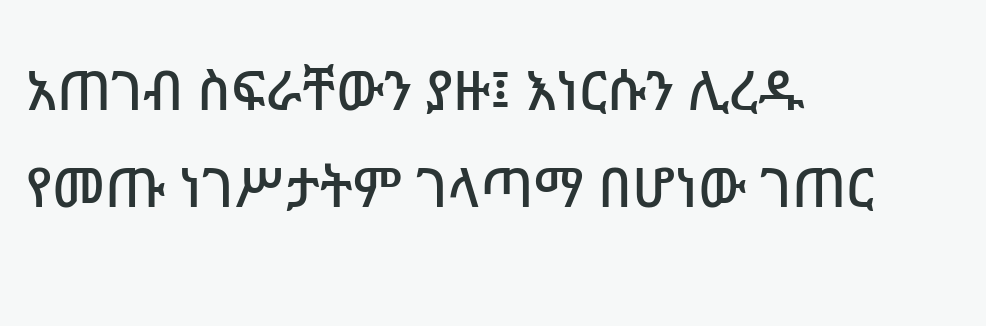አጠገብ ስፍራቸውን ያዙ፤ እነርሱን ሊረዱ የመጡ ነገሥታትም ገላጣማ በሆነው ገጠር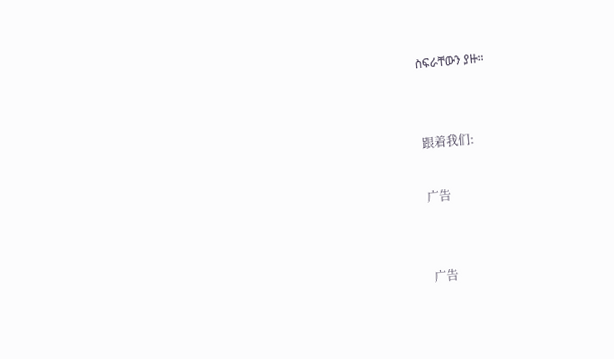ስፍራቸውን ያዙ።


跟着我们:

广告


广告